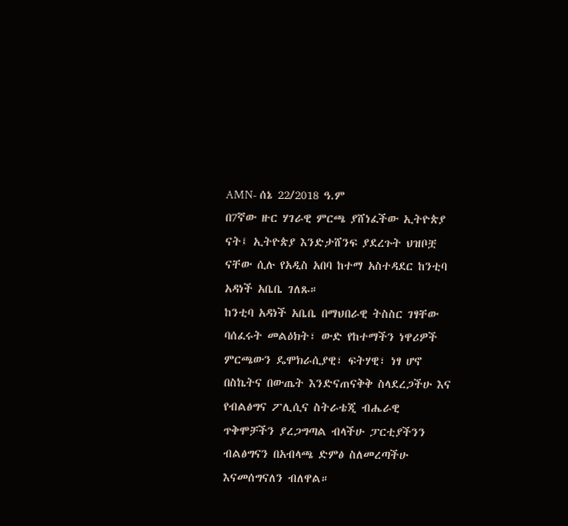AMN- ሰኔ 22/2018 ዓ.ም
በ7ኛው ዙር ሃገራዊ ምርጫ ያሸነፈችው ኢትዮጵያ ናት፤ ኢትዮጵያ እንድታሸንፍ ያደረጉት ህዝቦቿ ናቸው ሲሉ የአዲስ አበባ ከተማ አስተዳደር ከንቲባ አዳነች አቤቤ ገለጹ።
ከንቲባ አዳነች አቤቤ በማህበራዊ ትስስር ገፃቸው ባሰፈሩት መልዕክት፣ ውድ የከተማችን ነዋሪዎች ምርጫውን ዴሞክራሲያዊ፣ ፍትሃዊ፣ ነፃ ሆኖ በስኬትና በውጤት እንድናጠናቅቅ ስላደረጋችሁ እና የብልፅግና ፖሊሲና ስትራቴጂ ብሔራዊ ጥቅሞቻችን ያረጋግጣል ብላችሁ ፓርቲያችንን ብልፅግናን በአብላጫ ድምፅ ስለመረጣችሁ እናመሰግናለን ብለዋል።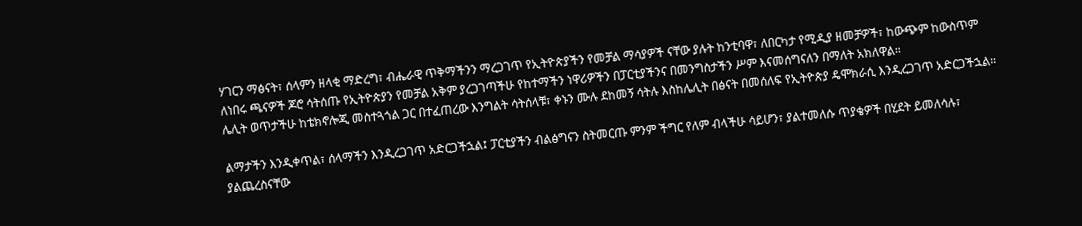ሃገርን ማፅናት፣ ሰላምን ዘላቂ ማድረግ፣ ብሔራዊ ጥቅማችንን ማረጋገጥ የኢትዮጵያችን የመቻል ማሳያዎች ናቸው ያሉት ከንቲባዋ፣ ለበርካታ የሚዲያ ዘመቻዎች፣ ከውጭም ከውስጥም ለነበሩ ጫናዎች ጆሮ ሳትሰጡ የኢትዮጵያን የመቻል አቅም ያረጋገጣችሁ የከተማችን ነዋሪዎችን በፓርቲያችንና በመንግስታችን ሥም እናመሰግናለን በማለት አክለዋል።
ሌሊት ወጥታችሁ ከቴክኖሎጂ መስተጓጎል ጋር በተፈጠረው እንግልት ሳትሰላቹ፣ ቀኑን ሙሉ ደከመኝ ሳትሉ እስከሌሊት በፅናት በመሰለፍ የኢትዮጵያ ዴሞክራሲ እንዲረጋገጥ አድርጋችኋል።

ልማታችን እንዲቀጥል፣ ሰላማችን እንዲረጋገጥ አድርጋችኋል፤ ፓርቲያችን ብልፅግናን ስትመርጡ ምንም ችግር የለም ብላችሁ ሳይሆን፣ ያልተመለሱ ጥያቄዎች በሂደት ይመለሳሉ፣ ያልጨረስናቸው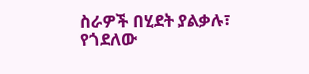ስራዎች በሂደት ያልቃሉ፣ የጎደለው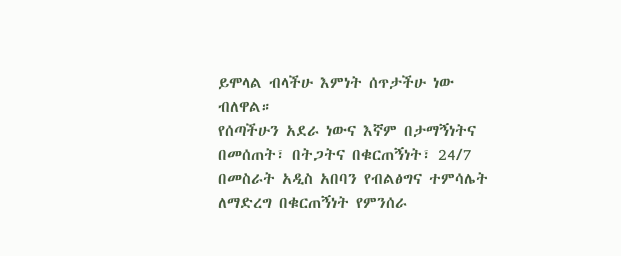ይሞላል ብላችሁ እምነት ሰጥታችሁ ነው ብለዋል።
የሰጣችሁን አደራ ነውና እኛም በታማኝነትና በመሰጠት፣ በትጋትና በቁርጠኝነት፣ 24/7 በመስራት አዲስ አበባን የብልፅግና ተምሳሌት ለማድረግ በቁርጠኝነት የምንሰራ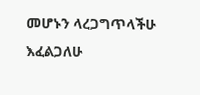መሆኑን ላረጋግጥላችሁ እፈልጋለሁ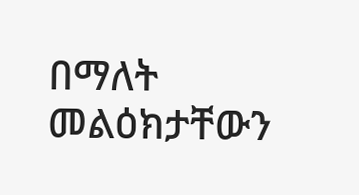በማለት መልዕክታቸውን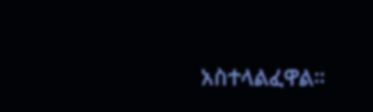አስተላልፈዋል።